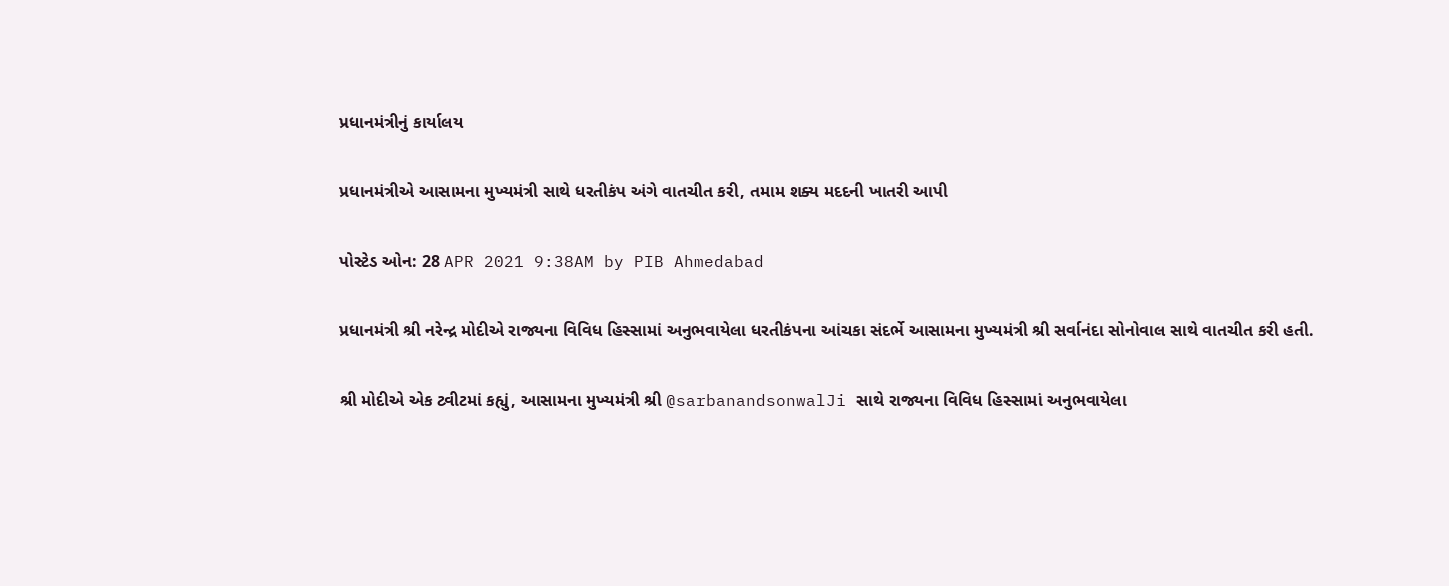પ્રધાનમંત્રીનું કાર્યાલય

પ્રધાનમંત્રીએ આસામના મુખ્યમંત્રી સાથે ધરતીકંપ અંગે વાતચીત કરી, તમામ શક્ય મદદની ખાતરી આપી

પોસ્ટેડ ઓન: 28 APR 2021 9:38AM by PIB Ahmedabad

પ્રધાનમંત્રી શ્રી નરેન્દ્ર મોદીએ રાજ્યના વિવિધ હિસ્સામાં અનુભવાયેલા ધરતીકંપના આંચકા સંદર્ભે આસામના મુખ્યમંત્રી શ્રી સર્વાનંદા સોનોવાલ સાથે વાતચીત કરી હતી.

શ્રી મોદીએ એક ટ્વીટમાં કહ્યું, આસામના મુખ્યમંત્રી શ્રી @sarbanandsonwalJi સાથે રાજ્યના વિવિધ હિસ્સામાં અનુભવાયેલા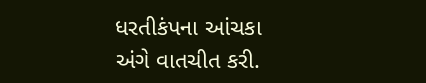ધરતીકંપના આંચકા અંગે વાતચીત કરી.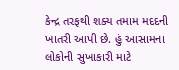કેન્દ્ર તરફથી શક્ય તમામ મદદની ખાતરી આપી છે. હું આસામના લોકોની સુખાકારી માટે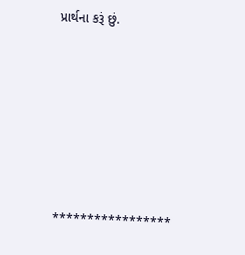પ્રાર્થના કરૂં છું.







*****************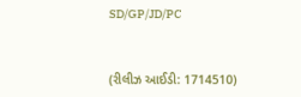SD/GP/JD/PC


(રીલીઝ આઈડી: 1714510)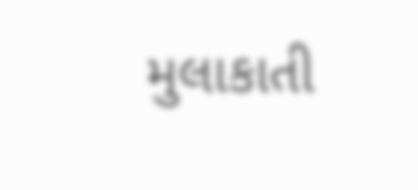મુલાકાતી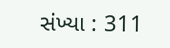સંખ્યા : 311